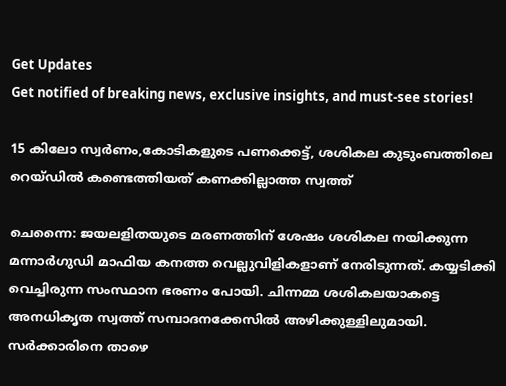Get Updates
Get notified of breaking news, exclusive insights, and must-see stories!

15 കിലോ സ്വര്‍ണം,കോടികളുടെ പണക്കെട്ട്, ശശികല കുടുംബത്തിലെ റെയ്ഡിൽ കണ്ടെത്തിയത് കണക്കില്ലാത്ത സ്വത്ത്

ചെന്നൈ: ജയലളിതയുടെ മരണത്തിന് ശേഷം ശശികല നയിക്കുന്ന മന്നാര്‍ഗുഡി മാഫിയ കനത്ത വെല്ലുവിളികളാണ് നേരിടുന്നത്. കയ്യടിക്കി വെച്ചിരുന്ന സംസ്ഥാന ഭരണം പോയി. ചിന്നമ്മ ശശികലയാകട്ടെ അനധികൃത സ്വത്ത് സമ്പാദനക്കേസില്‍ അഴിക്കുള്ളിലുമായി. സര്‍ക്കാരിനെ താഴെ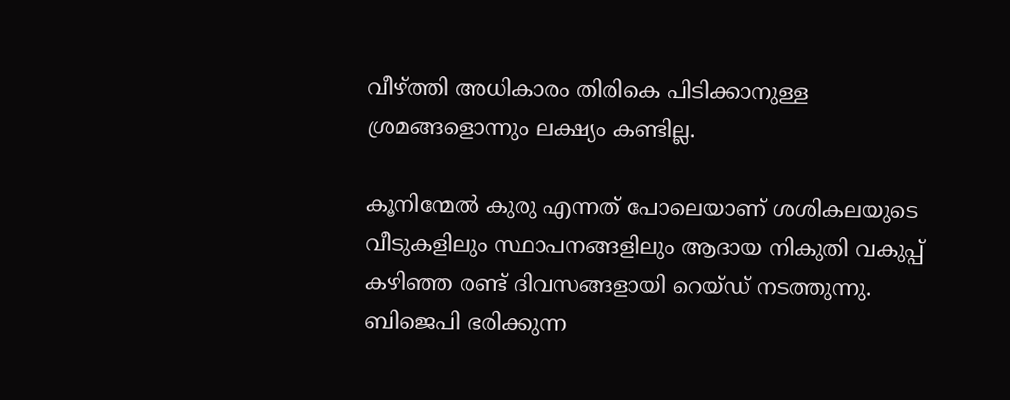വീഴ്ത്തി അധികാരം തിരികെ പിടിക്കാനുള്ള ശ്രമങ്ങളൊന്നും ലക്ഷ്യം കണ്ടില്ല.

കൂനിന്മേല്‍ കുരു എന്നത് പോലെയാണ് ശശികലയുടെ വീടുകളിലും സ്ഥാപനങ്ങളിലും ആദായ നികുതി വകുപ്പ് കഴിഞ്ഞ രണ്ട് ദിവസങ്ങളായി റെയ്ഡ് നടത്തുന്നു. ബിജെപി ഭരിക്കുന്ന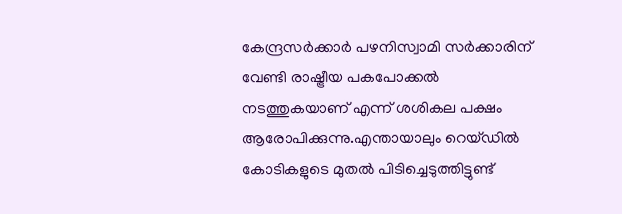കേന്ദ്രസര്‍ക്കാര്‍ പഴനിസ്വാമി സര്‍ക്കാരിന് വേണ്ടി രാഷ്ട്രീയ പകപോക്കല്‍ നടത്തുകയാണ് എന്ന് ശശികല പക്ഷം ആരോപിക്കുന്നു.എന്തായാലും റെയ്ഡില്‍ കോടികളുടെ മുതല്‍ പിടിച്ചെടുത്തിട്ടുണ്ട്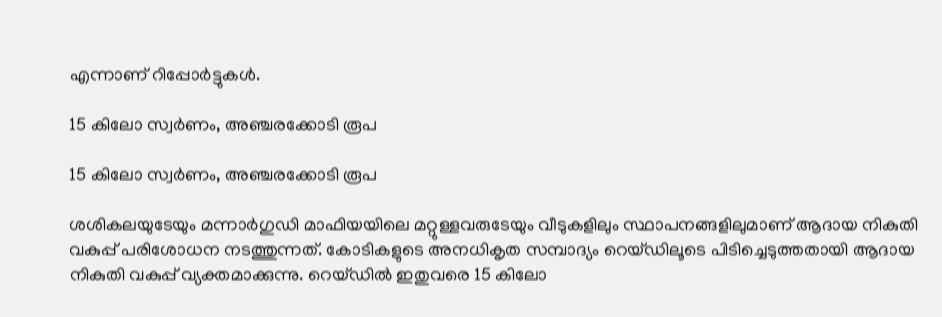എന്നാണ് റിപ്പോര്‍ട്ടുകള്‍.

15 കിലോ സ്വർണം, അഞ്ചരക്കോടി രൂപ

15 കിലോ സ്വർണം, അഞ്ചരക്കോടി രൂപ

ശശികലയുടേയും മന്നാര്‍ഗുഡി മാഫിയയിലെ മറ്റുള്ളവരുടേയും വീടുകളിലും സ്ഥാപനങ്ങളിലുമാണ് ആദായ നികുതി വകുപ്പ് പരിശോധന നടത്തുന്നത്. കോടികളുടെ അനധികൃത സമ്പാദ്യം റെയ്ഡിലൂടെ പിടിച്ചെടുത്തതായി ആദായ നികുതി വകുപ്പ് വ്യക്തമാക്കുന്നു. റെയ്ഡില്‍ ഇതുവരെ 15 കിലോ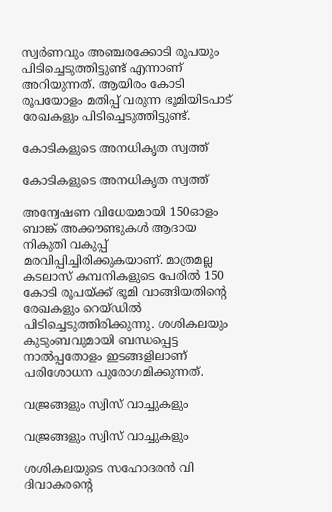സ്വര്‍ണവും അഞ്ചരക്കോടി രൂപയും പിടിച്ചെടുത്തിട്ടുണ്ട് എന്നാണ് അറിയുന്നത്. ആയിരം കോടി രൂപയോളം മതിപ്പ് വരുന്ന ഭൂമിയിടപാട് രേഖകളും പിടിച്ചെടുത്തിട്ടുണ്ട്.

കോടികളുടെ അനധികൃത സ്വത്ത്

കോടികളുടെ അനധികൃത സ്വത്ത്

അന്വേഷണ വിധേയമായി 150ഓളം ബാങ്ക് അക്കൗണ്ടുകള്‍ ആദായ നികുതി വകുപ്പ് മരവിപ്പിച്ചിരിക്കുകയാണ്. മാത്രമല്ല കടലാസ് കമ്പനികളുടെ പേരില്‍ 150 കോടി രൂപയ്ക്ക് ഭൂമി വാങ്ങിയതിന്റെ രേഖകളും റെയ്ഡില്‍ പിടിച്ചെടുത്തിരിക്കുന്നു. ശശികലയും കുടുംബവുമായി ബന്ധപ്പെട്ട നാല്‍പ്പതോളം ഇടങ്ങളിലാണ് പരിശോധന പുരോഗമിക്കുന്നത്.

വജ്രങ്ങളും സ്വിസ് വാച്ചുകളും

വജ്രങ്ങളും സ്വിസ് വാച്ചുകളും

ശശികലയുടെ സഹോദരന്‍ വി ദിവാകരന്റെ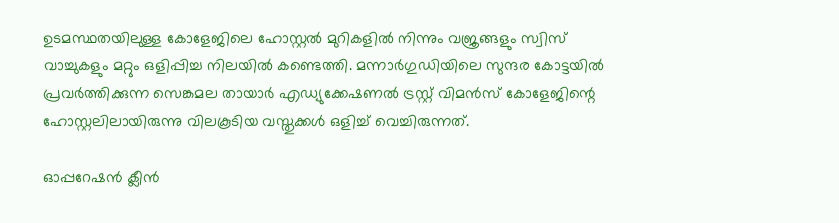ഉടമസ്ഥതയിലുള്ള കോളേജിലെ ഹോസ്റ്റല്‍ മുറികളില്‍ നിന്നും വജ്രങ്ങളും സ്വിസ് വാച്ചുകളും മറ്റും ഒളിപ്പിച്ച നിലയില്‍ കണ്ടെത്തി. മന്നാര്‍ഗുഡിയിലെ സുന്ദര കോട്ടയില്‍ പ്രവര്‍ത്തിക്കുന്ന സെങ്കമല തായാര്‍ എഡ്യുക്കേഷണല്‍ ട്രസ്റ്റ് വിമന്‍സ് കോളേജിന്റെ ഹോസ്റ്റലിലായിരുന്നു വിലകൂടിയ വസ്തുക്കള്‍ ഒളിച്ച് വെച്ചിരുന്നത്.

ഓപ്പറേഷന്‍ ക്ലീന്‍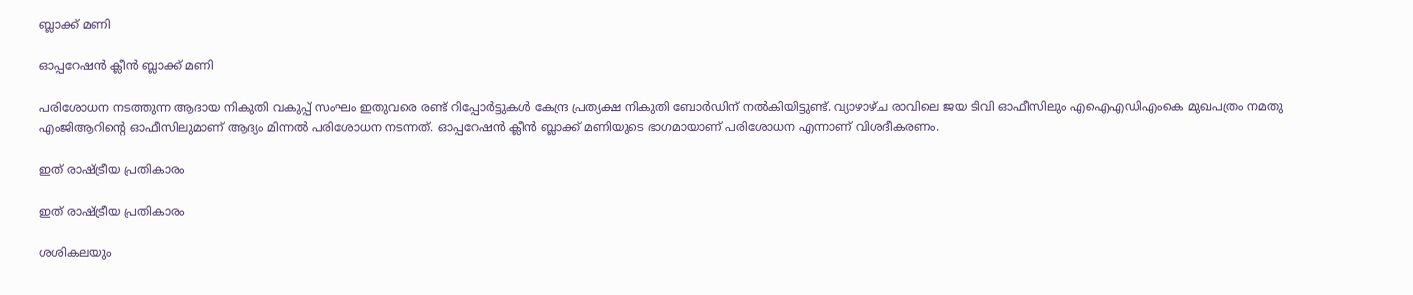ബ്ലാക്ക് മണി

ഓപ്പറേഷന്‍ ക്ലീന്‍ ബ്ലാക്ക് മണി

പരിശോധന നടത്തുന്ന ആദായ നികുതി വകുപ്പ് സംഘം ഇതുവരെ രണ്ട് റിപ്പോര്‍ട്ടുകള്‍ കേന്ദ്ര പ്രത്യക്ഷ നികുതി ബോര്‍ഡിന് നല്‍കിയിട്ടുണ്ട്. വ്യാഴാഴ്ച രാവിലെ ജയ ടിവി ഓഫീസിലും എഐഎഡിഎംകെ മുഖപത്രം നമതു എംജിആറിന്റെ ഓഫീസിലുമാണ് ആദ്യം മിന്നല്‍ പരിശോധന നടന്നത്. ഓപ്പറേഷന്‍ ക്ലീന്‍ ബ്ലാക്ക് മണിയുടെ ഭാഗമായാണ് പരിശോധന എന്നാണ് വിശദീകരണം.

ഇത് രാഷ്ട്രീയ പ്രതികാരം

ഇത് രാഷ്ട്രീയ പ്രതികാരം

ശശികലയും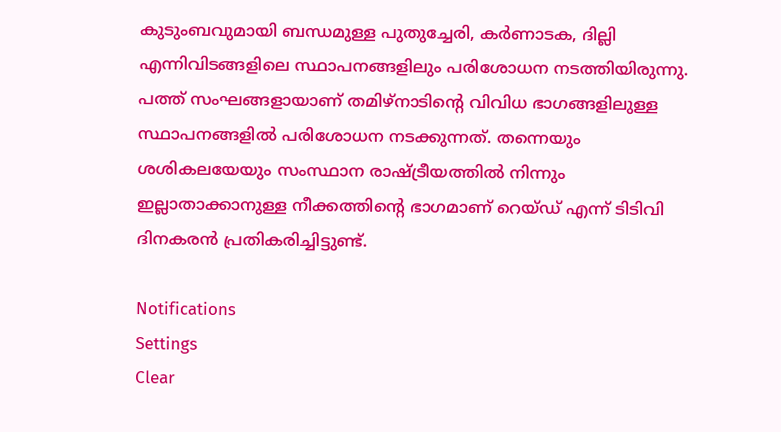കുടുംബവുമായി ബന്ധമുള്ള പുതുച്ചേരി, കര്‍ണാടക, ദില്ലി എന്നിവിടങ്ങളിലെ സ്ഥാപനങ്ങളിലും പരിശോധന നടത്തിയിരുന്നു. പത്ത് സംഘങ്ങളായാണ് തമിഴ്‌നാടിന്റെ വിവിധ ഭാഗങ്ങളിലുള്ള സ്ഥാപനങ്ങളില്‍ പരിശോധന നടക്കുന്നത്. തന്നെയും ശശികലയേയും സംസ്ഥാന രാഷ്ട്രീയത്തില്‍ നിന്നും ഇല്ലാതാക്കാനുള്ള നീക്കത്തിന്റെ ഭാഗമാണ് റെയ്ഡ് എന്ന് ടിടിവി ദിനകരന്‍ പ്രതികരിച്ചിട്ടുണ്ട്.

Notifications
Settings
Clear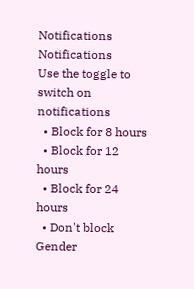Notifications
Notifications
Use the toggle to switch on notifications
  • Block for 8 hours
  • Block for 12 hours
  • Block for 24 hours
  • Don't block
Gender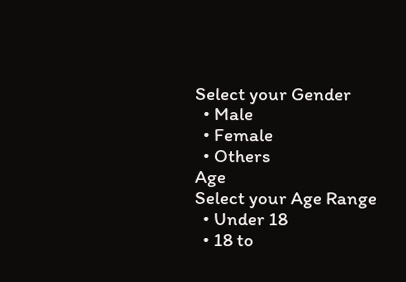Select your Gender
  • Male
  • Female
  • Others
Age
Select your Age Range
  • Under 18
  • 18 to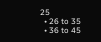25
  • 26 to 35
  • 36 to 45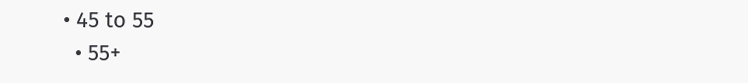• 45 to 55
  • 55+